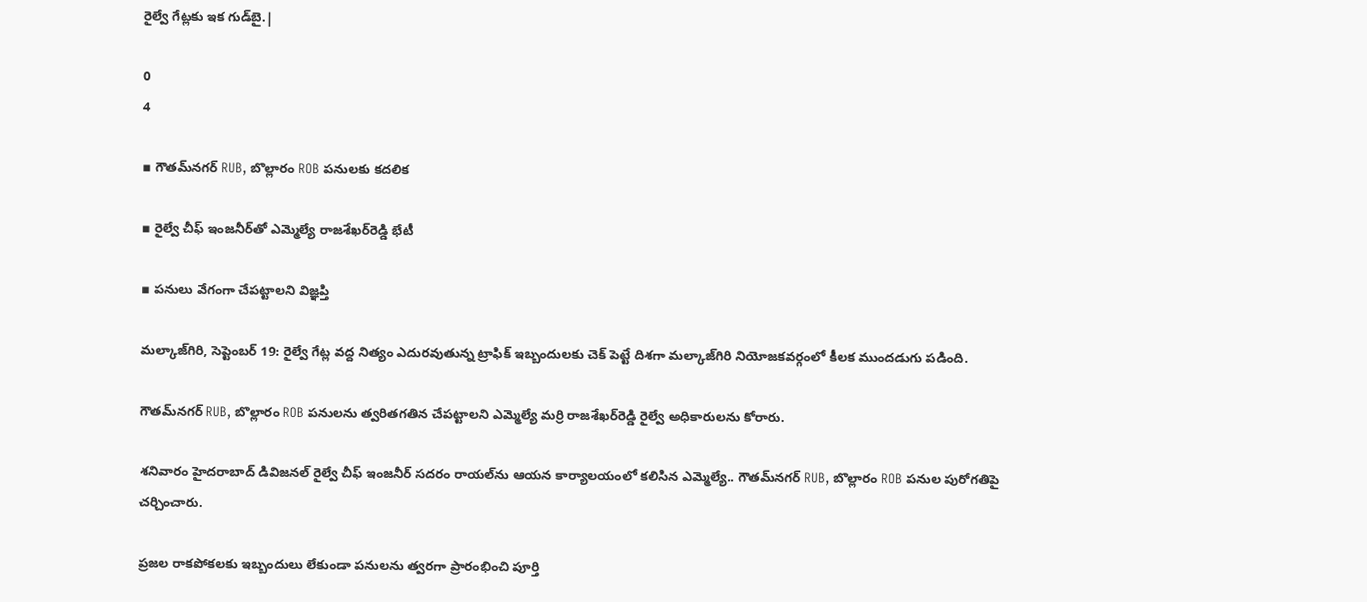రైల్వే గేట్లకు ఇక గుడ్‌బై.|

0
4

▪ గౌతమ్‌నగర్ RUB, బొల్లారం ROB పనులకు కదలిక

▪ రైల్వే చీఫ్ ఇంజనీర్‌తో ఎమ్మెల్యే రాజశేఖర్‌రెడ్డి భేటీ

▪ పనులు వేగంగా చేపట్టాలని విజ్ఞప్తి

మల్కాజ్‌గిరి, సెప్టెంబర్ 19: రైల్వే గేట్ల వద్ద నిత్యం ఎదురవుతున్న ట్రాఫిక్ ఇబ్బందులకు చెక్ పెట్టే దిశగా మల్కాజ్‌గిరి నియోజకవర్గంలో కీలక ముందడుగు పడింది.

గౌతమ్‌నగర్ RUB, బొల్లారం ROB పనులను త్వరితగతిన చేపట్టాలని ఎమ్మెల్యే మర్రి రాజశేఖర్‌రెడ్డి రైల్వే అధికారులను కోరారు.

శనివారం హైదరాబాద్ డివిజనల్ రైల్వే చీఫ్ ఇంజనీర్ సదరం రాయల్‌ను ఆయన కార్యాలయంలో కలిసిన ఎమ్మెల్యే.. గౌతమ్‌నగర్ RUB, బొల్లారం ROB పనుల పురోగతిపై చర్చించారు.

ప్రజల రాకపోకలకు ఇబ్బందులు లేకుండా పనులను త్వరగా ప్రారంభించి పూర్తి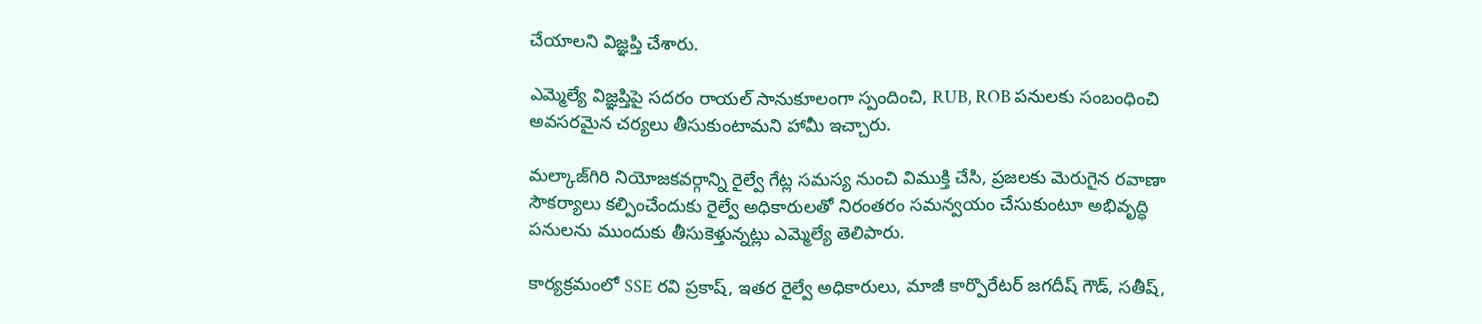చేయాలని విజ్ఞప్తి చేశారు.

ఎమ్మెల్యే విజ్ఞప్తిపై సదరం రాయల్ సానుకూలంగా స్పందించి, RUB, ROB పనులకు సంబంధించి అవసరమైన చర్యలు తీసుకుంటామని హామీ ఇచ్చారు.

మల్కాజ్‌గిరి నియోజకవర్గాన్ని రైల్వే గేట్ల సమస్య నుంచి విముక్తి చేసి, ప్రజలకు మెరుగైన రవాణా సౌకర్యాలు కల్పించేందుకు రైల్వే అధికారులతో నిరంతరం సమన్వయం చేసుకుంటూ అభివృద్ధి పనులను ముందుకు తీసుకెళ్తున్నట్లు ఎమ్మెల్యే తెలిపారు.

కార్యక్రమంలో SSE రవి ప్రకాష్, ఇతర రైల్వే అధికారులు, మాజీ కార్పొరేటర్ జగదీష్ గౌడ్, సతీష్,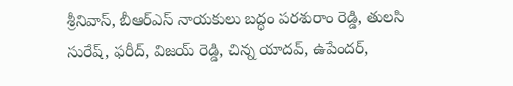శ్రీనివాస్, బీఆర్‌ఎస్ నాయకులు బద్ధం పరశురాం రెడ్డి, తులసి సురేష్, ఫరీద్, విజయ్ రెడ్డి, చిన్న యాదవ్, ఉపేందర్,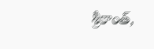శ్రీకాంత్,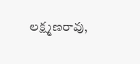లక్ష్మణరావు,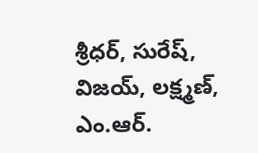శ్రీధర్, సురేష్, విజయ్, లక్ష్మణ్, ఎం.ఆర్.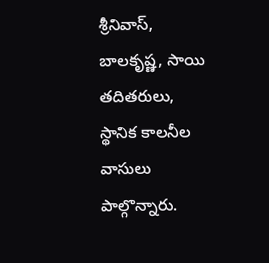శ్రీనివాస్, బాలకృష్ణ, సాయి తదితరులు, స్థానిక కాలనీల వాసులు పాల్గొన్నారు.